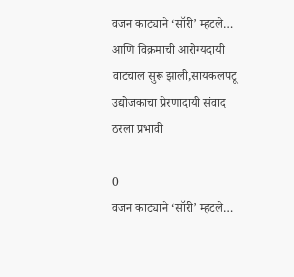वजन काट्याने ‘सॉरी’ म्हटले… आणि विक्रमाची आरोग्यदायी वाटचाल सुरू झाली,सायकलपटू उद्योजकाचा प्रेरणादायी संवाद ठरला प्रभावी

0
वजन काट्याने ‘सॉरी’ म्हटले…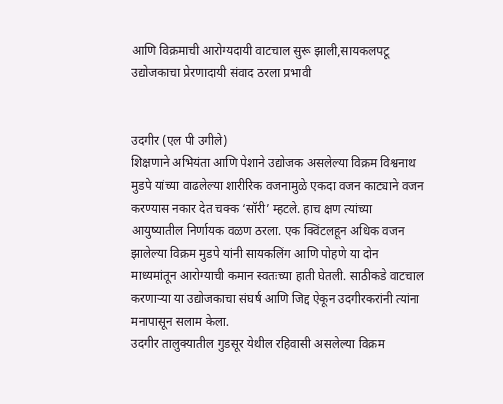आणि विक्रमाची आरोग्यदायी वाटचाल सुरू झाली,सायकलपटू उद्योजकाचा प्रेरणादायी संवाद ठरला प्रभावी


उदगीर (एल पी उगीले)
शिक्षणाने अभियंता आणि पेशाने उद्योजक असलेल्या विक्रम विश्वनाथ मुडपे यांच्या वाढलेल्या शारीरिक वजनामुळे एकदा वजन काट्याने वजन करण्यास नकार देत चक्क ‘सॉरी’ म्हटले. हाच क्षण त्यांच्या आयुष्यातील निर्णायक वळण ठरला. एक क्विंटलहून अधिक वजन झालेल्या विक्रम मुडपे यांनी सायकलिंग आणि पोहणे या दोन माध्यमांतून आरोग्याची कमान स्वतःच्या हाती घेतली. साठीकडे वाटचाल करणाऱ्या या उद्योजकाचा संघर्ष आणि जिद्द ऐकून उदगीरकरांनी त्यांना मनापासून सलाम केला.
उदगीर तालुक्यातील गुडसूर येथील रहिवासी असलेल्या विक्रम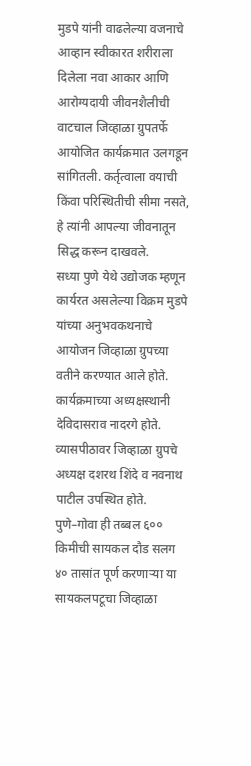मुडपे यांनी वाढलेल्या वजनाचे आव्हान स्वीकारत शरीराला दिलेला नवा आकार आणि आरोग्यदायी जीवनशैलीची वाटचाल जिव्हाळा ग्रुपतर्फे आयोजित कार्यक्रमात उलगडून सांगितली. कर्तृत्वाला वयाची किंवा परिस्थितीची सीमा नसते, हे त्यांनी आपल्या जीवनातून सिद्ध करून दाखवले.
सध्या पुणे येथे उद्योजक म्हणून कार्यरत असलेल्या विक्रम मुडपे यांच्या अनुभवकथनाचे आयोजन जिव्हाळा ग्रुपच्या वतीने करण्यात आले होते. कार्यक्रमाच्या अध्यक्षस्थानी देविदासराव नादरगे होते. व्यासपीठावर जिव्हाळा ग्रुपचे अध्यक्ष दशरथ शिंदे व नवनाथ पाटील उपस्थित होते.
पुणे–गोवा ही तब्बल ६०० किमीची सायकल दौड सलग ४० तासांत पूर्ण करणाऱ्या या सायकलपटूचा जिव्हाळा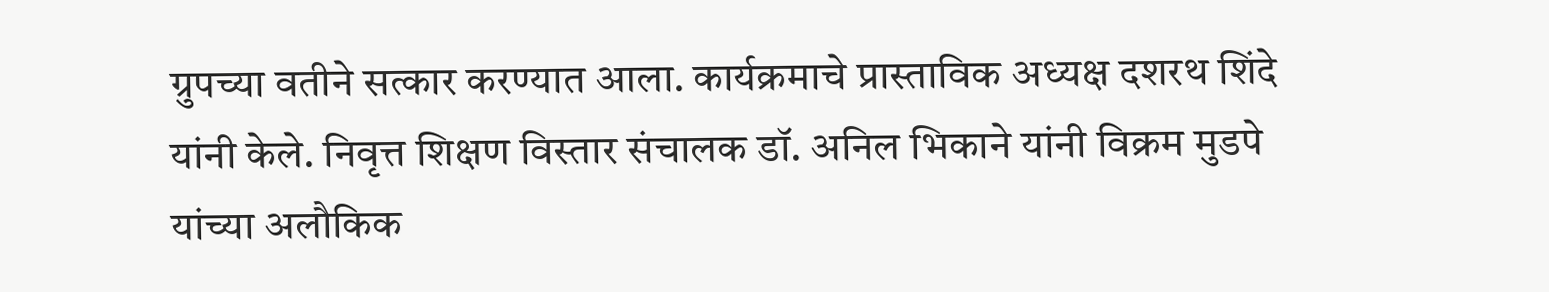ग्रुपच्या वतीने सत्कार करण्यात आला. कार्यक्रमाचे प्रास्ताविक अध्यक्ष दशरथ शिंदे यांनी केले. निवृत्त शिक्षण विस्तार संचालक डॉ. अनिल भिकाने यांनी विक्रम मुडपे यांच्या अलौकिक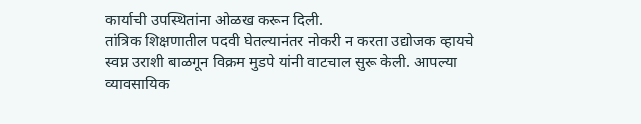कार्याची उपस्थितांना ओळख करून दिली.
तांत्रिक शिक्षणातील पदवी घेतल्यानंतर नोकरी न करता उद्योजक व्हायचे स्वप्न उराशी बाळगून विक्रम मुडपे यांनी वाटचाल सुरू केली. आपल्या व्यावसायिक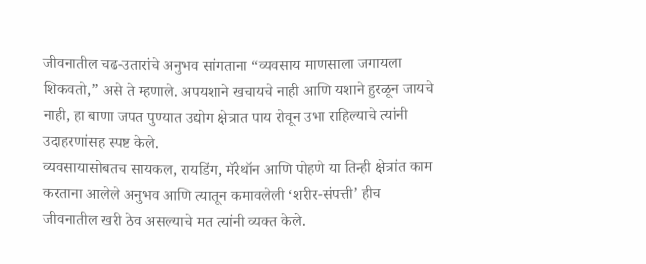जीवनातील चढ-उतारांचे अनुभव सांगताना “व्यवसाय माणसाला जगायला शिकवतो,” असे ते म्हणाले. अपयशाने खचायचे नाही आणि यशाने हुरळून जायचे नाही, हा बाणा जपत पुण्यात उद्योग क्षेत्रात पाय रोवून उभा राहिल्याचे त्यांनी उदाहरणांसह स्पष्ट केले.
व्यवसायासोबतच सायकल, रायडिंग, मॅरेथॉन आणि पोहणे या तिन्ही क्षेत्रांत काम करताना आलेले अनुभव आणि त्यातून कमावलेली ‘शरीर-संपत्ती’ हीच जीवनातील खरी ठेव असल्याचे मत त्यांनी व्यक्त केले.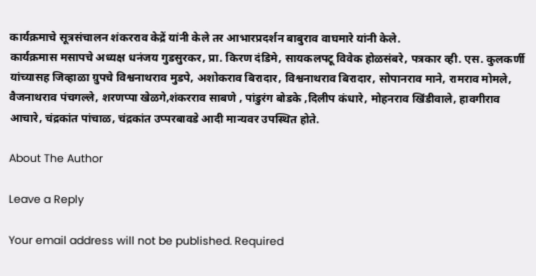कार्यक्रमाचे सूत्रसंचालन शंकरराव केद्रें यांनी केले तर आभारप्रदर्शन बाबुराव वाघमारे यांनी केले.
कार्यक्रमास मसापचे अध्यक्ष धनंजय गुडसुरकर, प्रा. किरण दंडिमे, सायकलपटू विवेक होळसंबरे, पत्रकार व्ही. एस. कुलकर्णी यांच्यासह जिव्हाळा ग्रुपचे विश्वनाथराव मुडपे, अशोकराव बिरादार, विश्वनाथराव बिरादार, सोपानराव माने, रामराव मोमले, वैजनाथराव पंचगल्ले, शरणप्पा खेळगे,शंकरराव साबणे , पांडुरंग बोडके ,दिलीप कंधारे, मोहनराव खिंडीवाले, हावगीराव आचारे, चंद्रकांत पांचाळ, चंद्रकांत उप्परबावडे आदी मान्यवर उपस्थित होते.

About The Author

Leave a Reply

Your email address will not be published. Required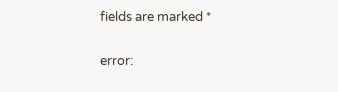fields are marked *

error: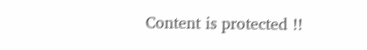Content is protected !!